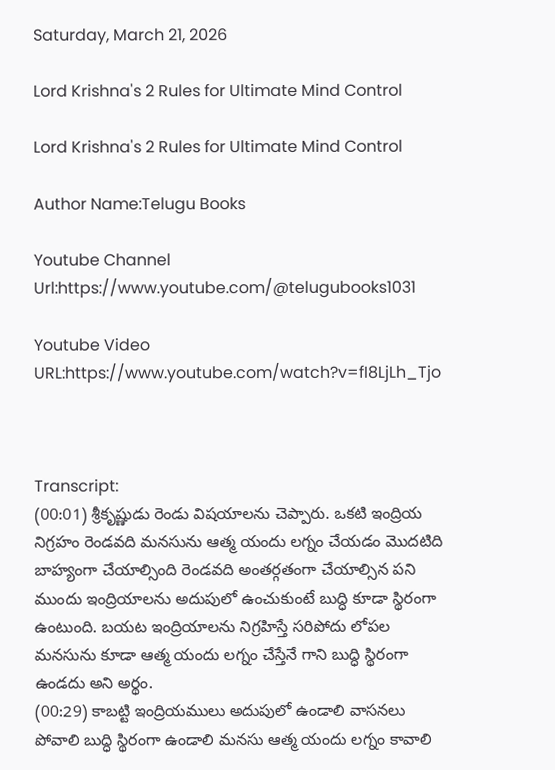Saturday, March 21, 2026

Lord Krishna's 2 Rules for Ultimate Mind Control

Lord Krishna's 2 Rules for Ultimate Mind Control

Author Name:Telugu Books

Youtube Channel Url:https://www.youtube.com/@telugubooks1031

Youtube Video URL:https://www.youtube.com/watch?v=fI8LjLh_Tjo



Transcript:
(00:01) శ్రీకృష్ణుడు రెండు విషయాలను చెప్పారు. ఒకటి ఇంద్రియ నిగ్రహం రెండవది మనసును ఆత్మ యందు లగ్నం చేయడం మొదటిది బాహ్యంగా చేయాల్సింది రెండవది అంతర్గతంగా చేయాల్సిన పని ముందు ఇంద్రియాలను అదుపులో ఉంచుకుంటే బుద్ధి కూడా స్థిరంగా ఉంటుంది. బయట ఇంద్రియాలను నిగ్రహిస్తే సరిపోదు లోపల మనసును కూడా ఆత్మ యందు లగ్నం చేస్తేనే గాని బుద్ధి స్థిరంగా ఉండదు అని అర్థం.
(00:29) కాబట్టి ఇంద్రియములు అదుపులో ఉండాలి వాసనలు పోవాలి బుద్ధి స్థిరంగా ఉండాలి మనసు ఆత్మ యందు లగ్నం కావాలి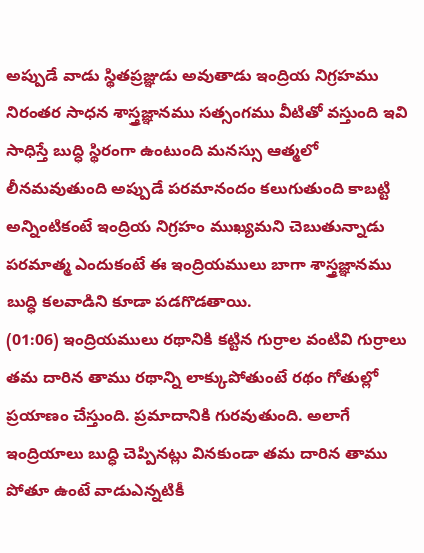అప్పుడే వాడు స్థితప్రజ్ఞుడు అవుతాడు ఇంద్రియ నిగ్రహము నిరంతర సాధన శాస్త్రజ్ఞానము సత్సంగము వీటితో వస్తుంది ఇవి సాధిస్తే బుద్ధి స్థిరంగా ఉంటుంది మనస్సు ఆత్మలో లీనమవుతుంది అప్పుడే పరమానందం కలుగుతుంది కాబట్టి అన్నింటికంటే ఇంద్రియ నిగ్రహం ముఖ్యమని చెబుతున్నాడు పరమాత్మ ఎందుకంటే ఈ ఇంద్రియములు బాగా శాస్త్రజ్ఞానము బుద్ధి కలవాడిని కూడా పడగొడతాయి.
(01:06) ఇంద్రియములు రథానికి కట్టిన గుర్రాల వంటివి గుర్రాలు తమ దారిన తాము రథాన్ని లాక్కుపోతుంటే రథం గోతుల్లో ప్రయాణం చేస్తుంది. ప్రమాదానికి గురవుతుంది. అలాగే ఇంద్రియాలు బుద్ధి చెప్పినట్లు వినకుండా తమ దారిన తాము పోతూ ఉంటే వాడుఎన్నటికీ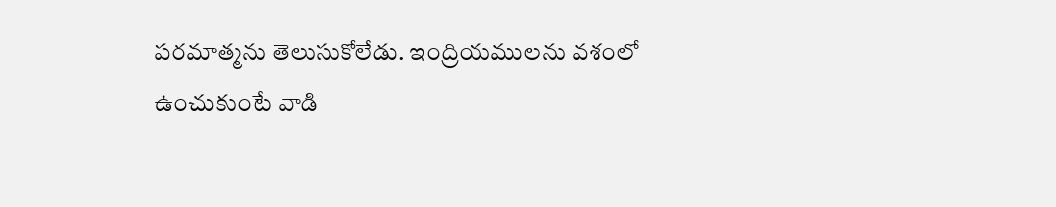పరమాత్మను తెలుసుకోలేడు. ఇంద్రియములను వశంలో ఉంచుకుంటే వాడి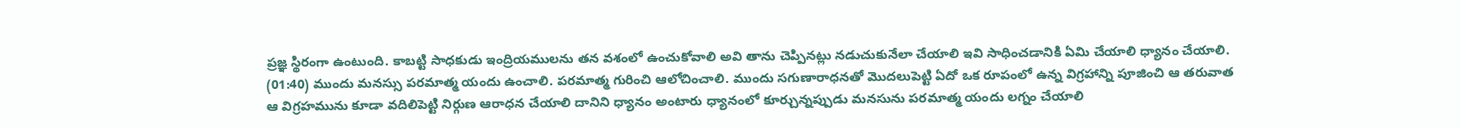ప్రజ్ఞ స్థిరంగా ఉంటుంది. కాబట్టి సాధకుడు ఇంద్రియములను తన వశంలో ఉంచుకోవాలి అవి తాను చెప్పినట్లు నడుచుకునేలా చేయాలి ఇవి సాధించడానికి ఏమి చేయాలి ధ్యానం చేయాలి.
(01:40) ముందు మనస్సు పరమాత్మ యందు ఉంచాలి. పరమాత్మ గురించి ఆలోచించాలి. ముందు సగుణారాధనతో మొదలుపెట్టి ఏదో ఒక రూపంలో ఉన్న విగ్రహాన్ని పూజించి ఆ తరువాత ఆ విగ్రహమును కూడా వదిలిపెట్టి నిర్గుణ ఆరాధన చేయాలి దానిని ధ్యానం అంటారు ధ్యానంలో కూర్చున్నప్పుడు మనసును పరమాత్మ యందు లగ్నం చేయాలి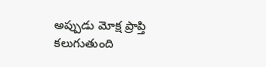అప్పుడు మోక్ష ప్రాప్తి కలుగుతుంది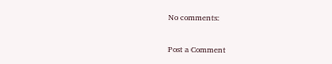No comments:

Post a Comment